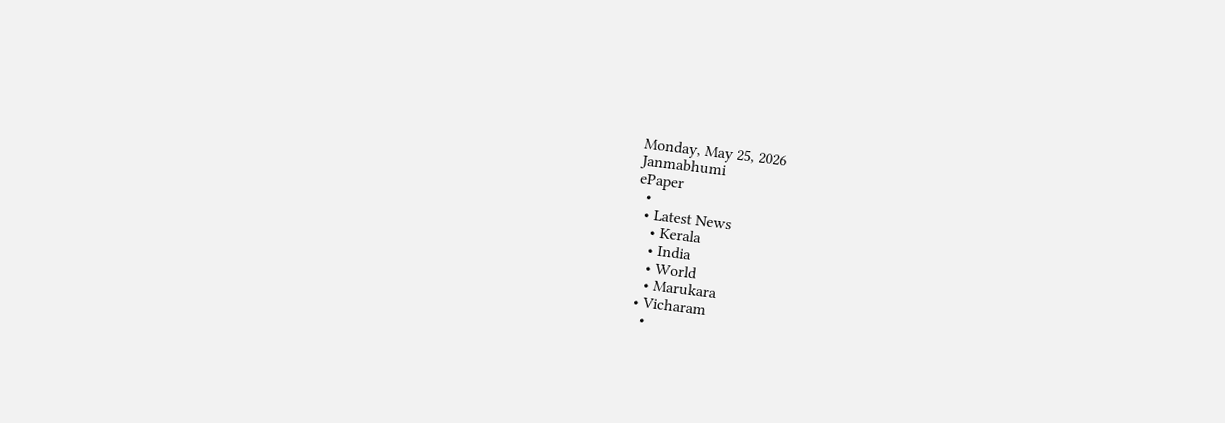Monday, May 25, 2026
Janmabhumi
ePaper
  •
  • Latest News
    • Kerala
    • India
    • World
    • Marukara
  • Vicharam
    •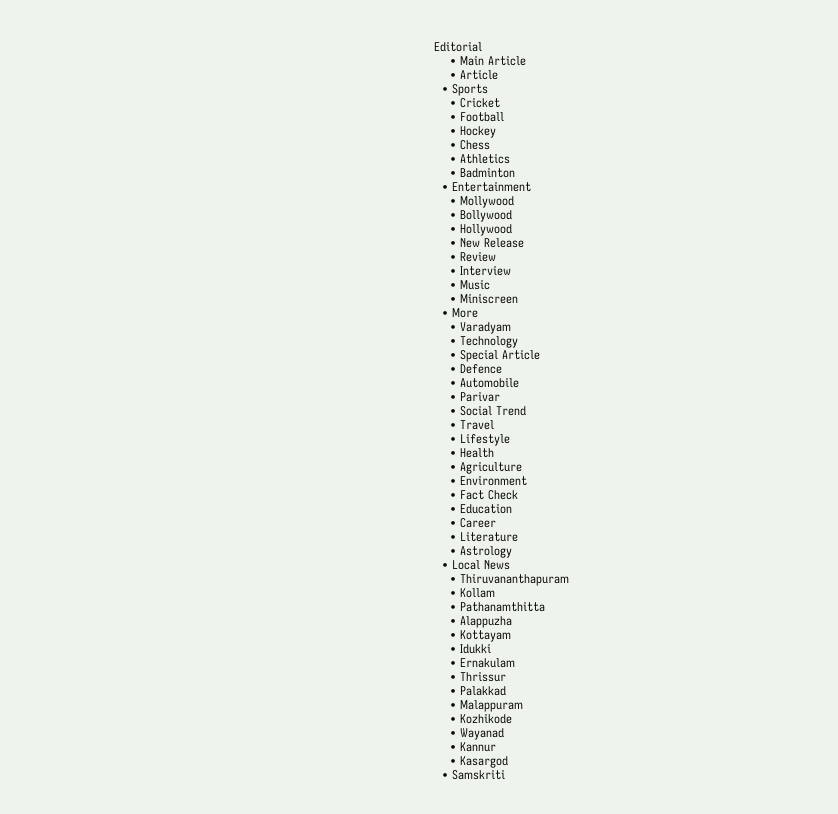Editorial
    • Main Article
    • Article
  • Sports
    • Cricket
    • Football
    • Hockey
    • Chess
    • Athletics
    • Badminton
  • Entertainment
    • Mollywood
    • Bollywood
    • Hollywood
    • New Release
    • Review
    • Interview
    • Music
    • Miniscreen
  • More
    • Varadyam
    • Technology
    • Special Article
    • Defence
    • Automobile
    • Parivar
    • Social Trend
    • Travel
    • Lifestyle
    • Health
    • Agriculture
    • Environment
    • Fact Check
    • Education
    • Career
    • Literature
    • Astrology
  • Local News
    • Thiruvananthapuram
    • Kollam
    • Pathanamthitta
    • Alappuzha
    • Kottayam
    • Idukki
    • Ernakulam
    • Thrissur
    • Palakkad
    • Malappuram
    • Kozhikode
    • Wayanad
    • Kannur
    • Kasargod
  • Samskriti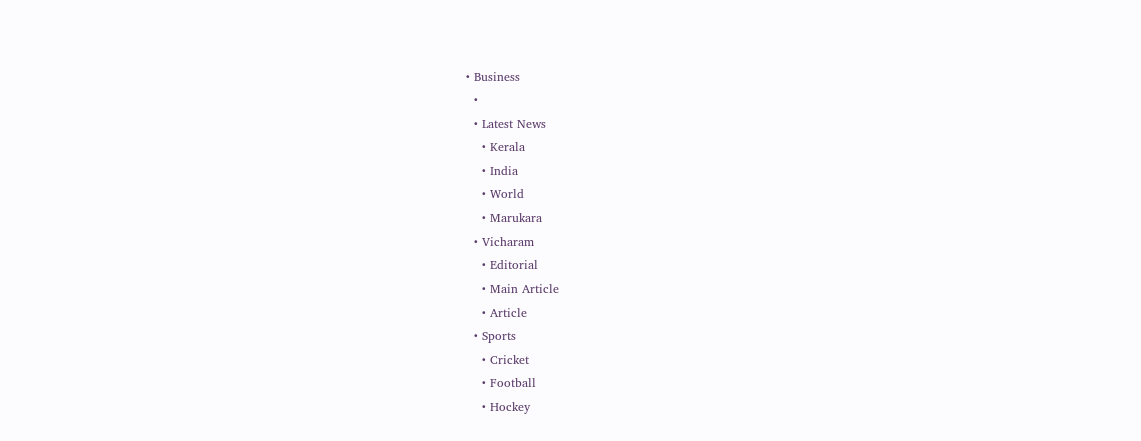• Business
  •
  • Latest News
    • Kerala
    • India
    • World
    • Marukara
  • Vicharam
    • Editorial
    • Main Article
    • Article
  • Sports
    • Cricket
    • Football
    • Hockey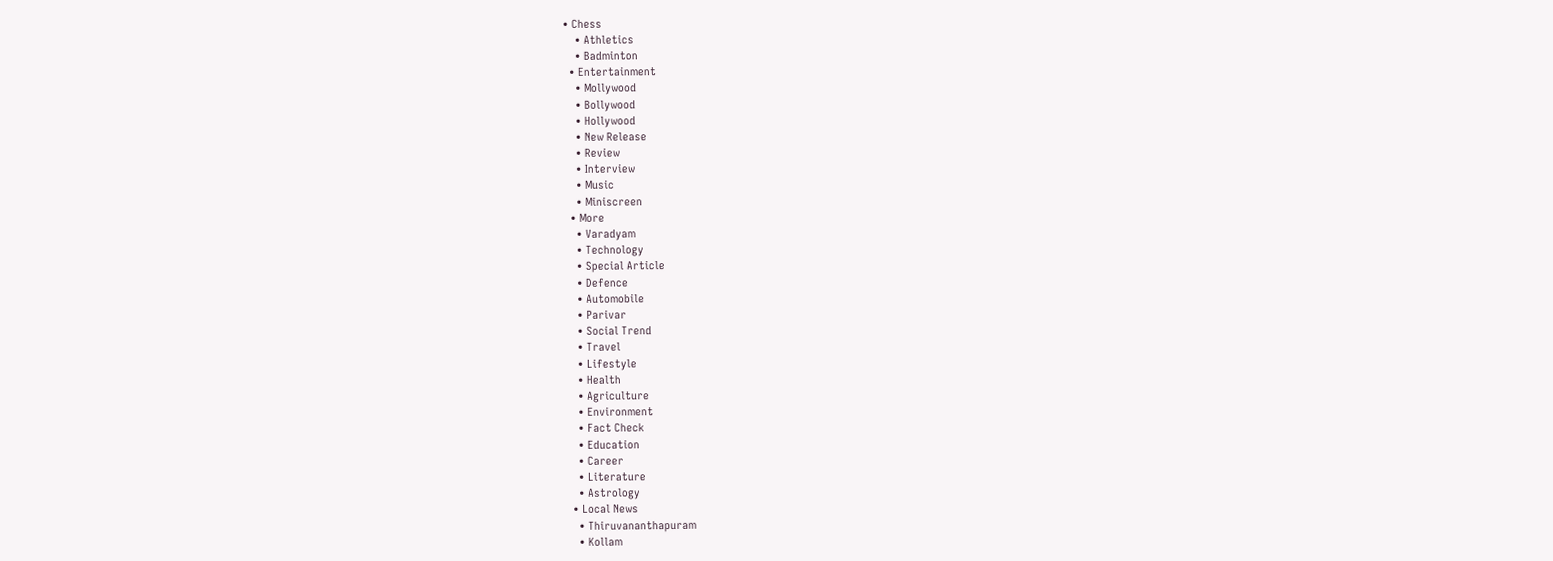• Chess
    • Athletics
    • Badminton
  • Entertainment
    • Mollywood
    • Bollywood
    • Hollywood
    • New Release
    • Review
    • Interview
    • Music
    • Miniscreen
  • More
    • Varadyam
    • Technology
    • Special Article
    • Defence
    • Automobile
    • Parivar
    • Social Trend
    • Travel
    • Lifestyle
    • Health
    • Agriculture
    • Environment
    • Fact Check
    • Education
    • Career
    • Literature
    • Astrology
  • Local News
    • Thiruvananthapuram
    • Kollam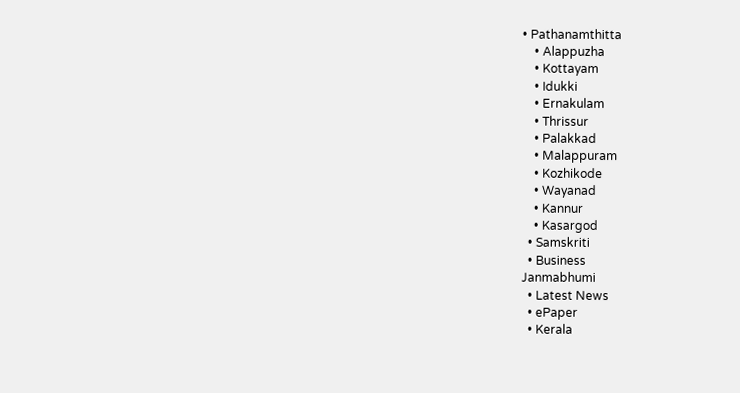• Pathanamthitta
    • Alappuzha
    • Kottayam
    • Idukki
    • Ernakulam
    • Thrissur
    • Palakkad
    • Malappuram
    • Kozhikode
    • Wayanad
    • Kannur
    • Kasargod
  • Samskriti
  • Business
Janmabhumi
  • Latest News
  • ePaper
  • Kerala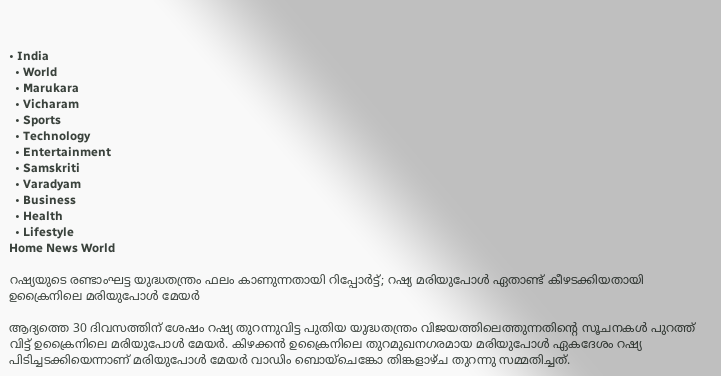• India
  • World
  • Marukara
  • Vicharam
  • Sports
  • Technology
  • Entertainment
  • Samskriti
  • Varadyam
  • Business
  • Health
  • Lifestyle
Home News World

റഷ്യയുടെ രണ്ടാംഘട്ട യുദ്ധതന്ത്രം ഫലം കാണുന്നതായി റിപ്പോര്‍ട്ട്; റഷ്യ മരിയുപോള്‍ ഏതാണ്ട് കീഴടക്കിയതായി ഉക്രൈനിലെ മരിയുപോള്‍ മേയര്‍

ആദ്യത്തെ 30 ദിവസത്തിന് ശേഷം റഷ്യ തുറന്നുവിട്ട പുതിയ യുദ്ധതന്ത്രം വിജയത്തിലെത്തുന്നതിന്റെ സൂചനകള്‍ പുറത്ത് വിട്ട് ഉക്രൈനിലെ മരിയുപോള്‍ മേയര്‍. കിഴക്കന്‍ ഉക്രൈനിലെ തുറമുഖനഗരമായ മരിയുപോള്‍ ഏകദേശം റഷ്യ പിടിച്ചടക്കിയെന്നാണ് മരിയുപോള്‍ മേയര്‍ വാഡിം ബൊയ്‌ചെങ്കോ തിങ്കളാഴ്ച തുറന്നു സമ്മതിച്ചത്.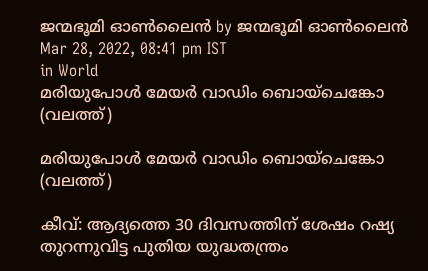ജന്മഭൂമി ഓണ്‍ലൈന്‍ by ജന്മഭൂമി ഓണ്‍ലൈന്‍
Mar 28, 2022, 08:41 pm IST
in World
മരിയുപോള്‍ മേയര്‍ വാഡിം ബൊയ്‌ചെങ്കോ (വലത്ത്)

മരിയുപോള്‍ മേയര്‍ വാഡിം ബൊയ്‌ചെങ്കോ (വലത്ത്)

കീവ്: ആദ്യത്തെ 30 ദിവസത്തിന് ശേഷം റഷ്യ തുറന്നുവിട്ട പുതിയ യുദ്ധതന്ത്രം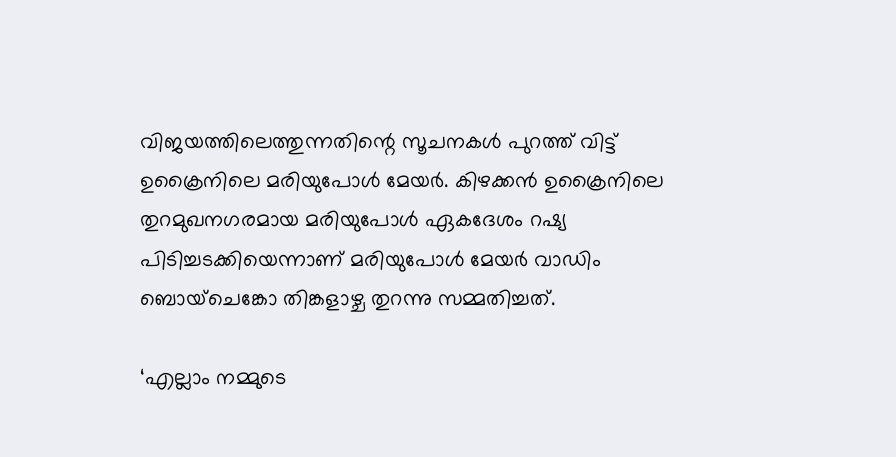വിജയത്തിലെത്തുന്നതിന്റെ സൂചനകള്‍ പുറത്ത് വിട്ട് ഉക്രൈനിലെ മരിയുപോള്‍ മേയര്‍. കിഴക്കന്‍ ഉക്രൈനിലെ തുറമുഖനഗരമായ മരിയുപോള്‍ ഏകദേശം റഷ്യ പിടിച്ചടക്കിയെന്നാണ് മരിയുപോള്‍ മേയര്‍ വാഡിം ബൊയ്‌ചെങ്കോ തിങ്കളാഴ്ച തുറന്നു സമ്മതിച്ചത്.

‘എല്ലാം നമ്മുടെ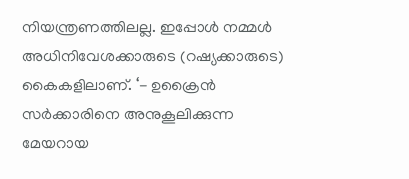നിയന്ത്രണത്തിലല്ല. ഇപ്പോള്‍ നമ്മള്‍ അധിനിവേശക്കാരുടെ (റഷ്യക്കാരുടെ) കൈകളിലാണ്. ‘- ഉക്രൈന്‍ സര്‍ക്കാരിനെ അനുകൂലിക്കുന്ന മേയറായ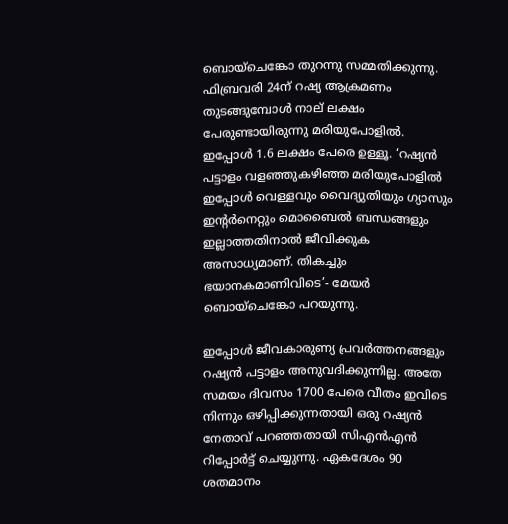ബൊയ്‌ചെങ്കോ തുറന്നു സമ്മതിക്കുന്നു.  ഫിബ്രവരി 24ന് റഷ്യ ആക്രമണം തുടങ്ങുമ്പോള്‍ നാല് ലക്ഷം പേരുണ്ടായിരുന്നു മരിയുപോളില്‍. ഇപ്പോള്‍ 1.6 ലക്ഷം പേരെ ഉള്ളൂ. ‘റഷ്യന്‍ പട്ടാളം വളഞ്ഞുകഴിഞ്ഞ മരിയുപോളില്‍ ഇപ്പോള്‍ വെള്ളവും വൈദ്യുതിയും ഗ്യാസും ഇന്‍റര്‍നെറ്റും മൊബൈല്‍ ബന്ധങ്ങളും ഇല്ലാത്തതിനാല്‍ ജീവിക്കുക അസാധ്യമാണ്. തികച്ചും ഭയാനകമാണിവിടെ’- മേയര്‍ ബൊയ്‌ചെങ്കോ പറയുന്നു.

ഇപ്പോള്‍ ജീവകാരുണ്യ പ്രവര്‍ത്തനങ്ങളും റഷ്യന്‍ പട്ടാളം അനുവദിക്കുന്നില്ല. അതേ സമയം ദിവസം 1700 പേരെ വീതം ഇവിടെ നിന്നും ഒഴിപ്പിക്കുന്നതായി ഒരു റഷ്യന്‍ നേതാവ് പറഞ്ഞതായി സിഎന്‍എന്‍ റിപ്പോര്‍ട്ട് ചെയ്യുന്നു. ഏകദേശം 90 ശതമാനം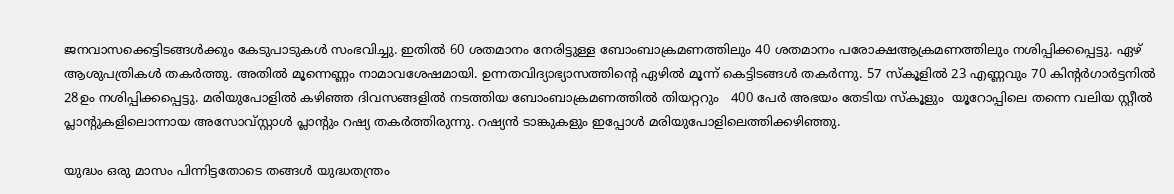ജനവാസക്കെട്ടിടങ്ങള്‍ക്കും കേടുപാടുകള്‍ സംഭവിച്ചു. ഇതില്‍ 60 ശതമാനം നേരിട്ടുള്ള ബോംബാക്രമണത്തിലും 40 ശതമാനം പരോക്ഷആക്രമണത്തിലും നശിപ്പിക്കപ്പെട്ടു. ഏഴ് ആശുപത്രികള്‍ തകര്‍ത്തു. അതില്‍ മൂന്നെണ്ണം നാമാവശേഷമായി. ഉന്നതവിദ്യാഭ്യാസത്തിന്റെ ഏഴില്‍ മൂന്ന് കെട്ടിടങ്ങള്‍ തകര്‍ന്നു. 57 സ്‌കൂളില്‍ 23 എണ്ണവും 70 കിന്‍റര്‍ഗാര്‍ട്ടനില്‍ 28ഉം നശിപ്പിക്കപ്പെട്ടു. മരിയുപോളില്‍ കഴിഞ്ഞ ദിവസങ്ങളില്‍ നടത്തിയ ബോംബാക്രമണത്തില്‍ തിയറ്ററും   400 പേര്‍ അഭയം തേടിയ സ്‌കൂളും  യൂറോപ്പിലെ തന്നെ വലിയ സ്റ്റീല്‍ പ്ലാന്‍റുകളിലൊന്നായ അസോവ്‌സ്റ്റാള്‍ പ്ലാന്‍റും റഷ്യ തകര്‍ത്തിരുന്നു. റഷ്യന്‍ ടാങ്കുകളും ഇപ്പോള്‍ മരിയുപോളിലെത്തിക്കഴിഞ്ഞു.

യുദ്ധം ഒരു മാസം പിന്നിട്ടതോടെ തങ്ങള്‍ യുദ്ധതന്ത്രം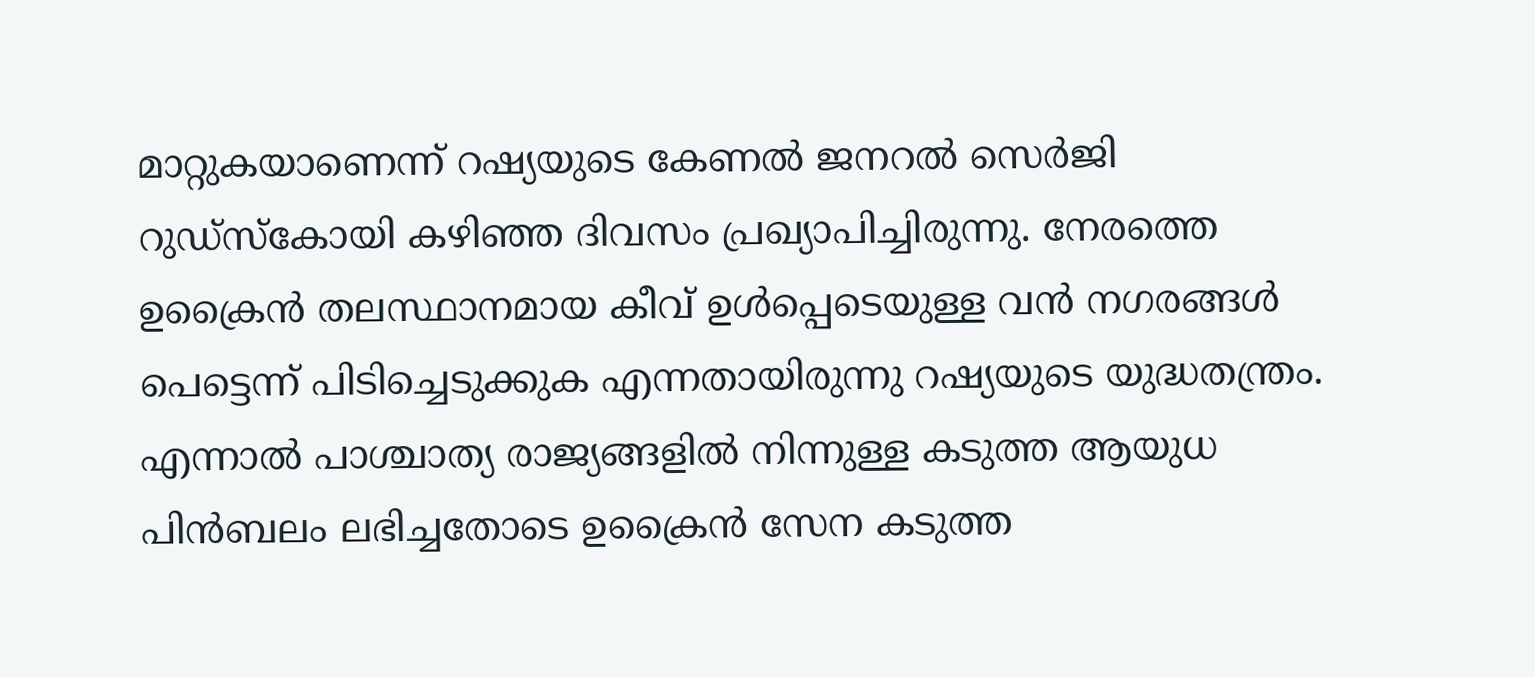മാറ്റുകയാണെന്ന് റഷ്യയുടെ കേണല്‍ ജനറല്‍ സെര്‍ജി റുഡ്സ്കോയി കഴിഞ്ഞ ദിവസം പ്രഖ്യാപിച്ചിരുന്നു. നേരത്തെ ഉക്രൈന്‍ തലസ്ഥാനമായ കീവ് ഉള്‍പ്പെടെയുള്ള വന്‍ നഗരങ്ങള്‍ പെട്ടെന്ന് പിടിച്ചെടുക്കുക എന്നതായിരുന്നു റഷ്യയുടെ യുദ്ധതന്ത്രം. എന്നാല്‍ പാശ്ചാത്യ രാജ്യങ്ങളില്‍ നിന്നുള്ള കടുത്ത ആയുധ പിന്‍ബലം ലഭിച്ചതോടെ ഉക്രൈന്‍ സേന കടുത്ത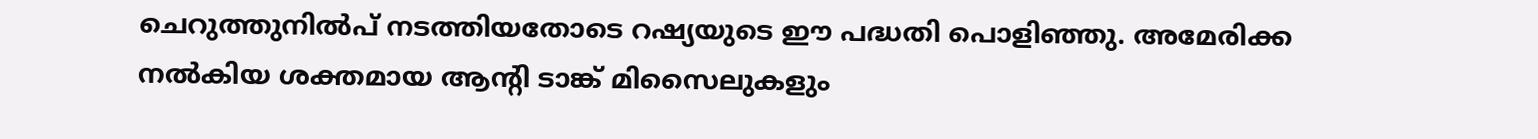ചെറുത്തുനില്‍പ് നടത്തിയതോടെ റഷ്യയുടെ ഈ പദ്ധതി പൊളിഞ്ഞു. അമേരിക്ക നല്‍കിയ ശക്തമായ ആന്റി ടാങ്ക് മിസൈലുകളും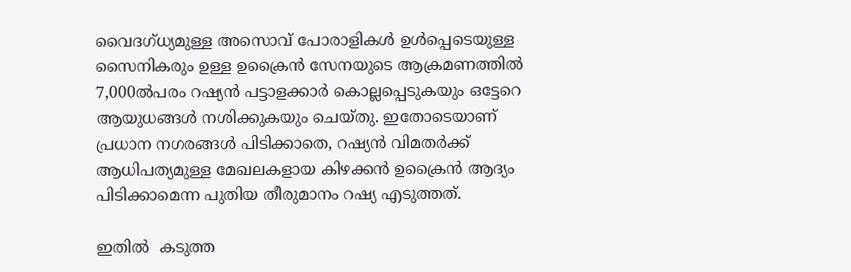വൈദഗ്ധ്യമുള്ള അസൊവ് പോരാളികള്‍ ഉള്‍പ്പെടെയുള്ള സൈനികരും ഉള്ള ഉക്രൈന്‍ സേനയുടെ ആക്രമണത്തില്‍ 7,000ല്‍പരം റഷ്യന്‍ പട്ടാളക്കാര്‍ കൊല്ലപ്പെടുകയും ഒട്ടേറെ ആയുധങ്ങള്‍ നശിക്കുകയും ചെയ്തു. ഇതോടെയാണ് പ്രധാന നഗരങ്ങള്‍ പിടിക്കാതെ, റഷ്യന്‍ വിമതര്‍ക്ക് ആധിപത്യമുള്ള മേഖലകളായ കിഴക്കന്‍ ഉക്രൈന്‍ ആദ്യം പിടിക്കാമെന്ന പുതിയ തീരുമാനം റഷ്യ എടുത്തത്.

ഇതില്‍  കടുത്ത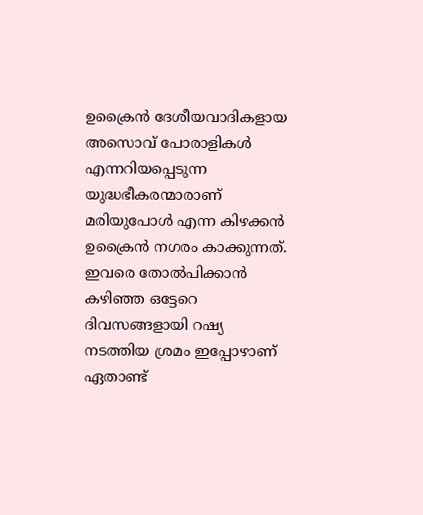ഉക്രൈന്‍ ദേശീയവാദികളായ അസൊവ് പോരാളികള്‍ എന്നറിയപ്പെടുന്ന യുദ്ധഭീകരന്മാരാണ് മരിയുപോള്‍ എന്ന കിഴക്കന്‍ ഉക്രൈന്‍ നഗരം കാക്കുന്നത്. ഇവരെ തോല്‍പിക്കാന്‍ കഴിഞ്ഞ ഒട്ടേറെ ദിവസങ്ങളായി റഷ്യ നടത്തിയ ശ്രമം ഇപ്പോഴാണ് ഏതാണ്ട്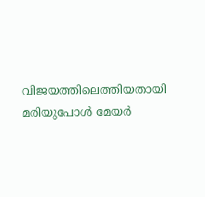വിജയത്തിലെത്തിയതായി മരിയുപോള്‍ മേയര്‍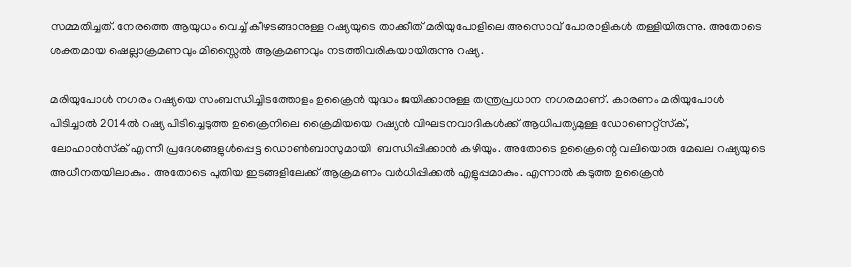സമ്മതിച്ചത്. നേരത്തെ ആയുധം വെച്ച് കീഴടങ്ങാനുള്ള റഷ്യയുടെ താക്കീത് മരിയുപോളിലെ അസൊവ് പോരാളികള്‍ തള്ളിയിരുന്നു. അതോടെ ശക്തമായ ഷെല്ലാക്രമണവും മിസ്സൈല്‍ ആക്രമണവും നടത്തിവരികയായിരുന്നു റഷ്യ.

മരിയുപോള്‍ നഗരം റഷ്യയെ സംബന്ധിച്ചിടത്തോളം ഉക്രൈന്‍ യുദ്ധം ജയിക്കാനുള്ള തന്ത്രപ്രധാന നഗരമാണ്. കാരണം മരിയുപോള്‍ പിടിച്ചാല്‍ 2014ല്‍ റഷ്യ പിടിച്ചെടുത്ത ഉക്രൈനിലെ ക്രൈമിയയെ റഷ്യന്‍ വിഘടനവാദികള്‍ക്ക് ആധിപത്യമുള്ള ഡോണെറ്റ്‌സ്‌ക്, ലോഹാന്‍സ്‌ക് എന്നീ പ്രദേശങ്ങളുള്‍പ്പെട്ട ഡൊണ്‍ബാസുമായി  ബന്ധിപ്പിക്കാന്‍ കഴിയും. അതോടെ ഉക്രൈന്റെ വലിയൊരു മേഖല റഷ്യയുടെ അധീനതയിലാകും. അതോടെ പുതിയ ഇടങ്ങളിലേക്ക് ആക്രമണം വര്‍ധിപ്പിക്കല്‍ എളുപ്പമാകും. എന്നാല്‍ കടുത്ത ഉക്രൈന്‍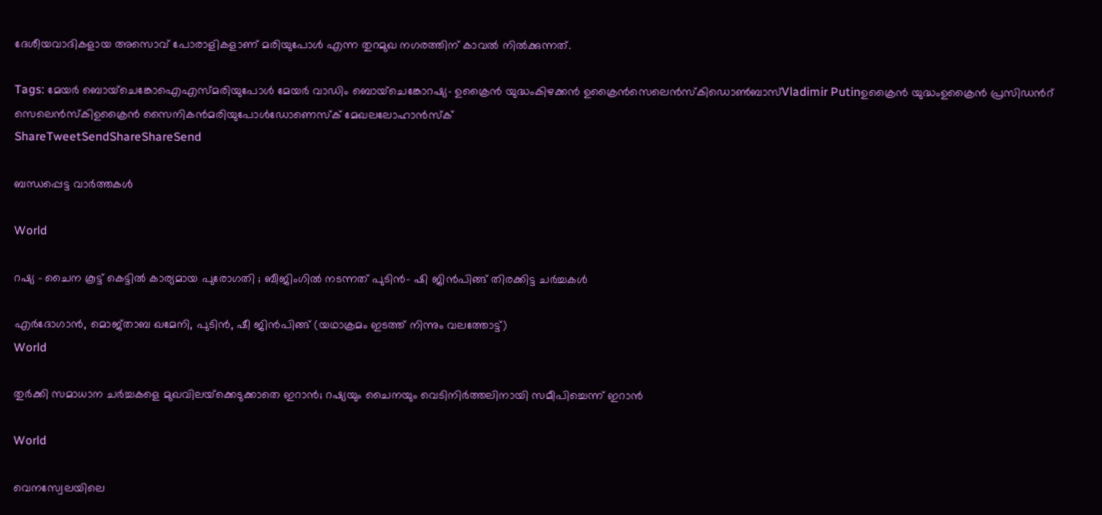ദേശീയവാദികളായ അസൊവ് പോരാളികളാണ് മരിയുപോള്‍ എന്ന തുറമുഖ നഗരത്തിന് കാവല്‍ നില്‍ക്കുന്നത്.

Tags: മേയര്‍ ബൊയ്‌ചെങ്കോഐഎസ്മരിയുപോള്‍ മേയര്‍ വാഡിം ബൊയ്‌ചെങ്കോറഷ്യ- ഉക്രൈന്‍ യുദ്ധംകിഴക്കന്‍ ഉക്രൈന്‍സെലെന്‍സ്കിഡൊണ്‍ബാസ്Vladimir Putinഉക്രൈന്‍ യുദ്ധംഉക്രൈന്‍ പ്രസിഡന്‍റ് സെലെന്‍സ്കിഉക്രൈന്‍ സൈനികന്‍മരിയുപോള്‍ഡോണെസ്‌ക് മേഖലലോഹാന്‍സ്‌ക്
ShareTweetSendShareShareSend

ബന്ധപ്പെട്ട വാര്‍ത്തകള്‍

World

റഷ്യ – ചൈന കൂട്ട് കെട്ടിൽ കാര്യമായ പുരോഗതി ; ബീജിംഗിൽ നടന്നത് പുടിൻ- ഷി ജിൻപിങ്ങ് തിരക്കിട്ട ചർച്ചകൾ

എര്‍ദോഗാന്‍, മൊജ്താബ ഖമേനി, പുടിന്‍, ഷീ ജിന്‍പിങ്ങ് (യഥാക്രമം ഇടത്ത് നിന്നും വലത്തോട്ട്)
World

തുർക്കി സമാധാന ചർച്ചകളെ മുഖവിലയ്‌ക്കെടുക്കാതെ ഇറാൻ; റഷ്യയും ചൈനയും വെടിനിർത്തലിനായി സമീപിച്ചെന്ന് ഇറാന്‍

World

വെനസ്വേലയിലെ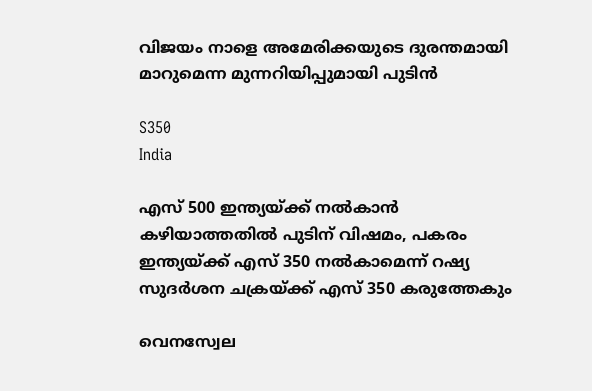വിജയം നാളെ അമേരിക്കയുടെ ദുരന്തമായി മാറുമെന്ന മുന്നറിയിപ്പുമായി പുടിന്‍

S350
India

എസ് 500 ഇന്ത്യയ്‌ക്ക് നല്‍കാന്‍ കഴിയാത്തതില്‍ പുടിന് വിഷമം, പകരം ഇന്ത്യയ്‌ക്ക് എസ് 350 നല്‍കാമെന്ന് റഷ്യ സുദര്‍ശന ചക്രയ്‌ക്ക് എസ് 350 കരുത്തേകും

വെനസ്വേല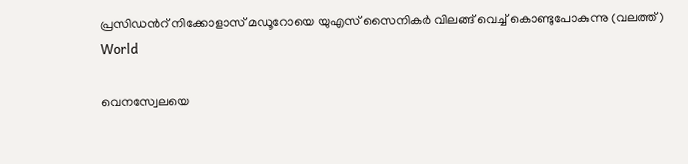പ്രസിഡന്‍റ് നിക്കോളാസ് മഡൂറോയെ യുഎസ് സൈനികര്‍ വിലങ്ങ് വെച്ച് കൊണ്ടുപോകുന്നു (വലത്ത്)
World

വെനസ്വേലയെ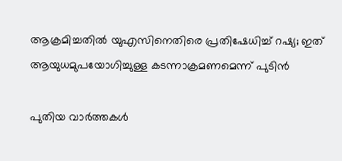ആക്രമിച്ചതില്‍ യുഎസിനെതിരെ പ്രതിഷേധിച്ച് റഷ്യ; ഇത് ആയുധമുപയോഗിച്ചുള്ള കടന്നാക്രമണമെന്ന് പുടിന്‍

പുതിയ വാര്‍ത്തകള്‍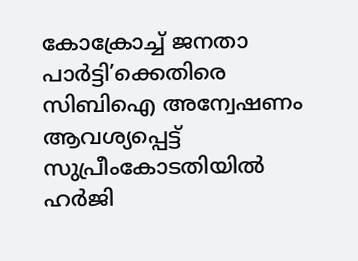കോക്രോച്ച് ജനതാ പാർട്ടി’ക്കെതിരെ സിബിഐ അന്വേഷണം ആവശ്യപ്പെട്ട് സുപ്രീംകോടതിയിൽ ഹർജി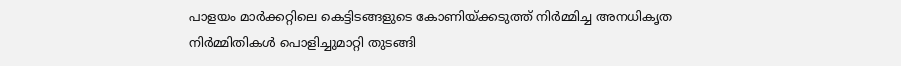പാളയം മാര്‍ക്കറ്റിലെ കെട്ടിടങ്ങളുടെ കോണിയ്‌ക്കടുത്ത് നിര്‍മ്മിച്ച അനധികൃത നിര്‍മ്മിതികള്‍ പൊളിച്ചുമാറ്റി തുടങ്ങി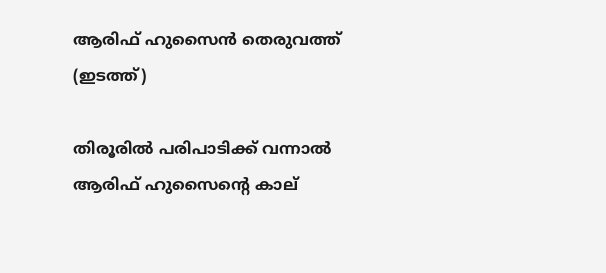ആരിഫ് ഹുസൈന്‍ തെരുവത്ത് (ഇടത്ത്)

തിരൂരില്‍ പരിപാടിക്ക് വന്നാല്‍ ആരിഫ് ഹുസൈന്റെ കാല്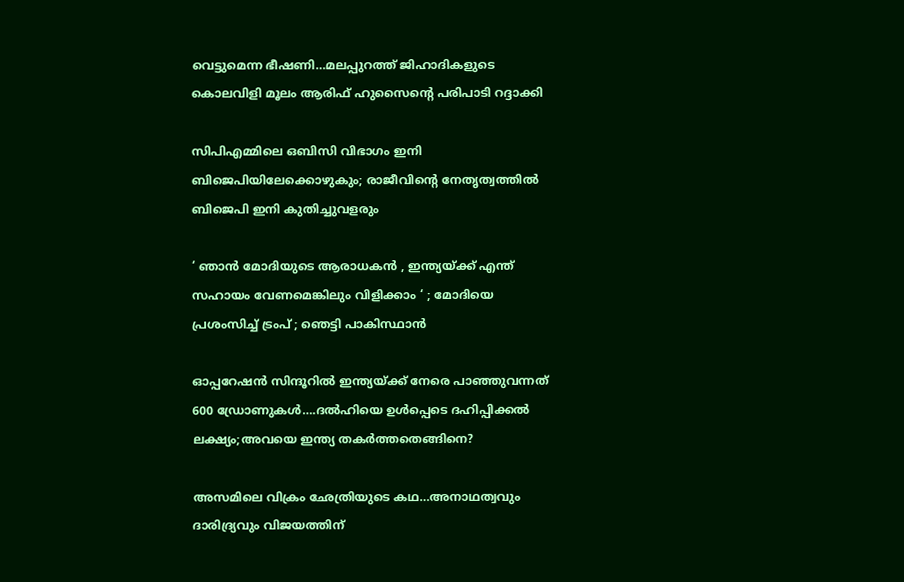വെട്ടുമെന്ന ഭീഷണി…മലപ്പുറത്ത് ജിഹാദികളുടെ കൊലവിളി മൂലം ആരിഫ് ഹുസൈന്റെ പരിപാടി റദ്ദാക്കി

സിപിഎമ്മിലെ ഒബിസി വിഭാഗം ഇനി ബിജെപിയിലേക്കൊഴുകും; രാജീവിന്റെ നേതൃത്വത്തില്‍ ബിജെപി ഇനി കുതിച്ചുവളരും

‘ ഞാൻ മോദിയുടെ ആരാധകൻ , ഇന്ത്യയ്‌ക്ക് എന്ത് സഹായം വേണമെങ്കിലും വിളിക്കാം ‘ ; മോദിയെ പ്രശംസിച്ച് ട്രംപ് ; ഞെട്ടി പാകിസ്ഥാൻ

ഓപ്പറേഷന്‍ സിന്ദൂറില്‍ ഇന്ത്യയ്‌ക്ക് നേരെ പാഞ്ഞുവന്നത് 600 ഡ്രോണുകള്‍….ദല്‍ഹിയെ ഉള്‍പ്പെടെ ദഹിപ്പിക്കല്‍ ലക്ഷ്യം;അവയെ ഇന്ത്യ തകര്‍ത്തതെങ്ങിനെ?

അസമിലെ വിക്രം ഛേത്രിയുടെ കഥ…അനാഥത്വവും ദാരിദ്ര്യവും വിജയത്തിന്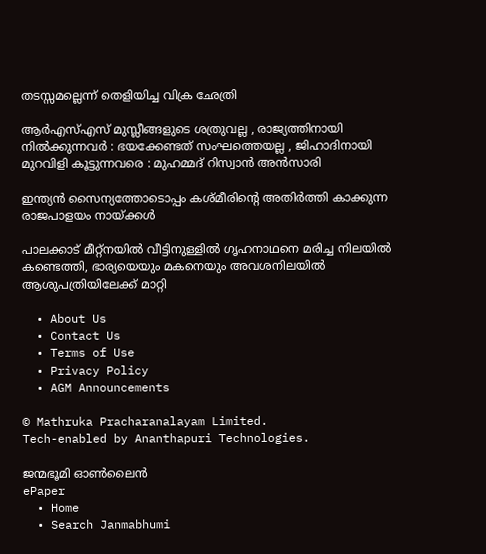തടസ്സമല്ലെന്ന് തെളിയിച്ച വിക്ര ഛേത്രി

ആർ‌എസ്‌എസ് മുസ്ലീങ്ങളുടെ ശത്രുവല്ല , രാജ്യത്തിനായി നിൽക്കുന്നവർ : ഭയക്കേണ്ടത് സംഘത്തെയല്ല , ജിഹാദിനായി മുറവിളി കൂട്ടുന്നവരെ : മുഹമ്മദ് റിസ്വാൻ അൻസാരി

ഇന്ത്യന്‍ സൈന്യത്തോടൊപ്പം കശ്മീരിന്റെ അതിര്‍ത്തി കാക്കുന്ന രാജപാളയം നായ്‌ക്കള്‍

പാലക്കാട് മീറ്റ്‌നയില്‍ വീട്ടിനുള്ളില്‍ ഗൃഹനാഥനെ മരിച്ച നിലയില്‍ കണ്ടെത്തി, ഭാര്യയെയും മകനെയും അവശനിലയില്‍ ആശുപത്രിയിലേക്ക് മാറ്റി

  • About Us
  • Contact Us
  • Terms of Use
  • Privacy Policy
  • AGM Announcements

© Mathruka Pracharanalayam Limited.
Tech-enabled by Ananthapuri Technologies.

ജന്മഭൂമി ഓണ്‍ലൈന്‍
ePaper
  • Home
  • Search Janmabhumi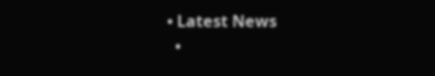• Latest News
  •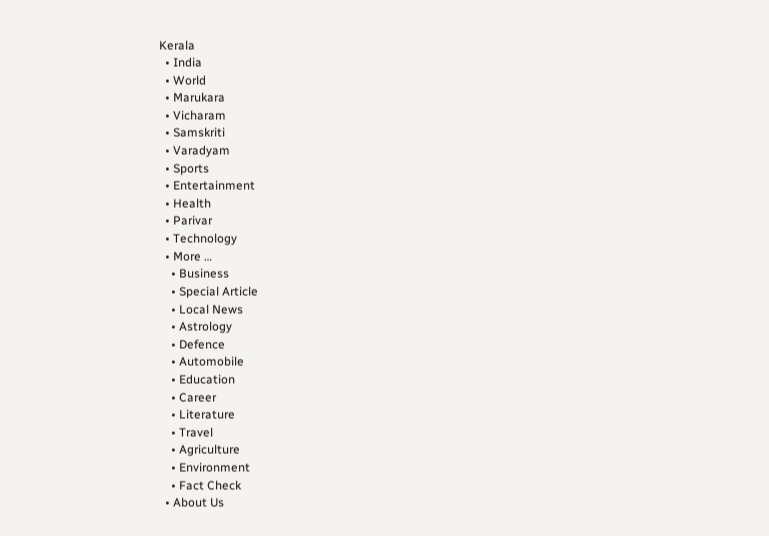Kerala
  • India
  • World
  • Marukara
  • Vicharam
  • Samskriti
  • Varadyam
  • Sports
  • Entertainment
  • Health
  • Parivar
  • Technology
  • More …
    • Business
    • Special Article
    • Local News
    • Astrology
    • Defence
    • Automobile
    • Education
    • Career
    • Literature
    • Travel
    • Agriculture
    • Environment
    • Fact Check
  • About Us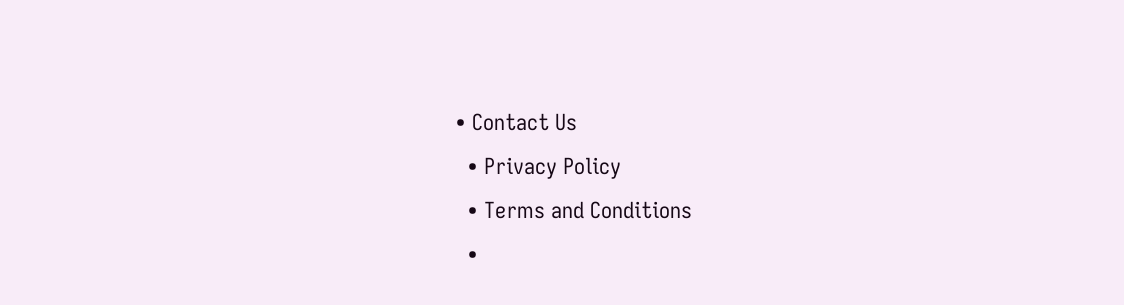• Contact Us
  • Privacy Policy
  • Terms and Conditions
  •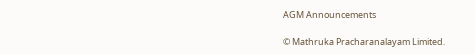AGM Announcements

© Mathruka Pracharanalayam Limited.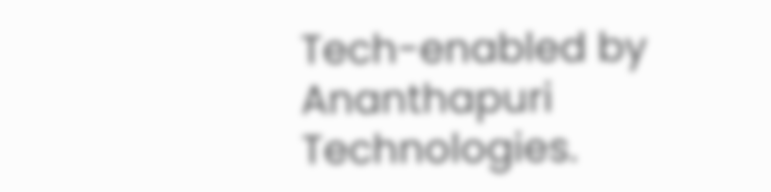Tech-enabled by Ananthapuri Technologies.